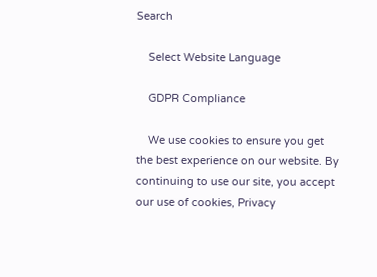Search

    Select Website Language

    GDPR Compliance

    We use cookies to ensure you get the best experience on our website. By continuing to use our site, you accept our use of cookies, Privacy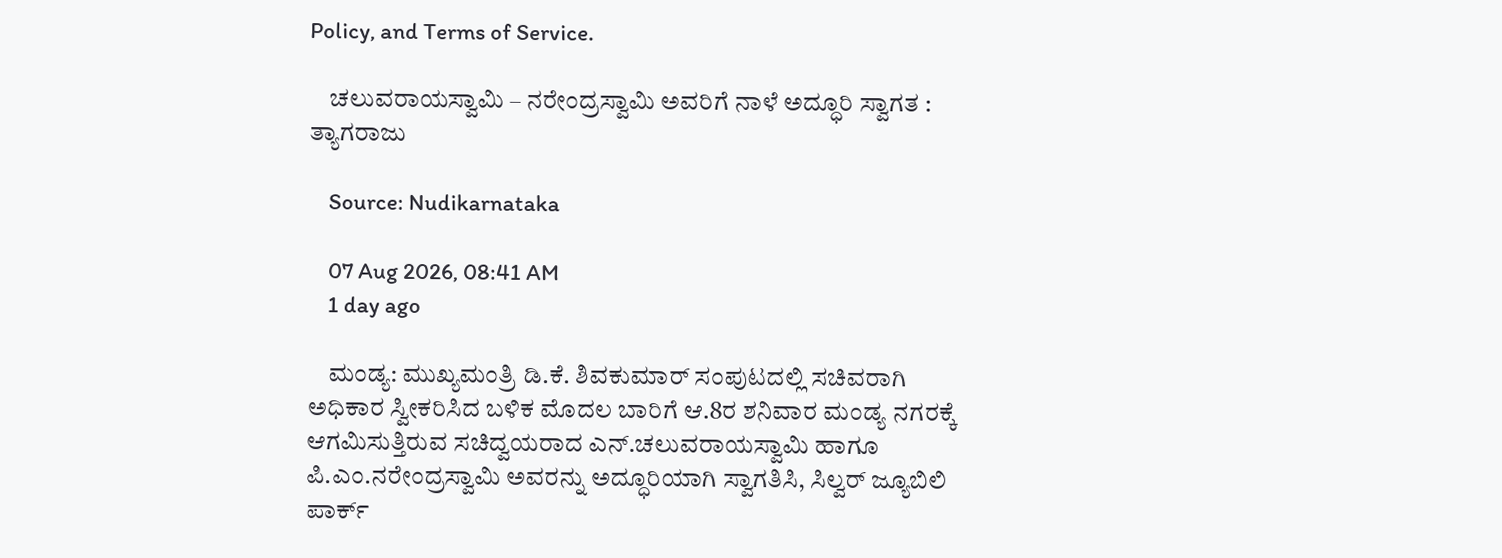Policy, and Terms of Service.

    ಚಲುವರಾಯಸ್ವಾಮಿ – ನರೇಂದ್ರಸ್ವಾಮಿ ಅವರಿಗೆ ನಾಳೆ ಅದ್ಧೂರಿ ಸ್ವಾಗತ : ತ್ಯಾಗರಾಜು

    Source: Nudikarnataka

    07 Aug 2026, 08:41 AM
    1 day ago

    ಮಂಡ್ಯ: ಮುಖ್ಯಮಂತ್ರಿ ಡಿ.ಕೆ. ಶಿವಕುಮಾರ್ ಸಂಪುಟದಲ್ಲಿ ಸಚಿವರಾಗಿ ಅಧಿಕಾರ ಸ್ವೀಕರಿಸಿದ ಬಳಿಕ ಮೊದಲ ಬಾರಿಗೆ ಆ.8ರ ಶನಿವಾರ ಮಂಡ್ಯ ನಗರಕ್ಕೆ ಆಗಮಿಸುತ್ತಿರುವ ಸಚಿದ್ವಯರಾದ ಎನ್.ಚಲುವರಾಯಸ್ವಾಮಿ ಹಾಗೂ ಪಿ.ಎಂ.ನರೇಂದ್ರಸ್ವಾಮಿ ಅವರನ್ನು ಅದ್ಧೂರಿಯಾಗಿ ಸ್ವಾಗತಿಸಿ, ಸಿಲ್ವರ್ ಜ್ಯೂಬಿಲಿ ಪಾರ್ಕ್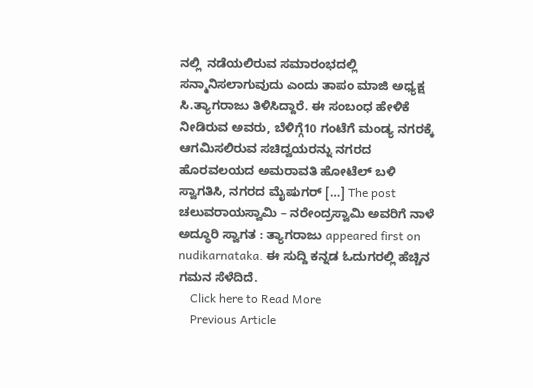ನಲ್ಲಿ  ನಡೆಯಲಿರುವ ಸಮಾರಂಭದಲ್ಲಿ ಸನ್ಮಾನಿಸಲಾಗುವುದು ಎಂದು ತಾಪಂ ಮಾಜಿ ಅಧ್ಯಕ್ಷ ಸಿ.ತ್ಯಾಗರಾಜು ತಿಳಿಸಿದ್ದಾರೆ. ಈ ಸಂಬಂಧ ಹೇಳಿಕೆ ನೀಡಿರುವ ಅವರು, ಬೆಳಿಗ್ಗೆ10 ಗಂಟೆಗೆ ಮಂಡ್ಯ ನಗರಕ್ಕೆ ಆಗಮಿಸಲಿರುವ ಸಚಿದ್ವಯರನ್ನು ನಗರದ ಹೊರವಲಯದ ಅಮರಾವತಿ ಹೋಟೆಲ್ ಬಳಿ ಸ್ವಾಗತಿಸಿ, ನಗರದ ಮೈಷುಗರ್ […] The post ಚಲುವರಾಯಸ್ವಾಮಿ – ನರೇಂದ್ರಸ್ವಾಮಿ ಅವರಿಗೆ ನಾಳೆ ಅದ್ಧೂರಿ ಸ್ವಾಗತ : ತ್ಯಾಗರಾಜು appeared first on nudikarnataka. ಈ ಸುದ್ದಿ ಕನ್ನಡ ಓದುಗರಲ್ಲಿ ಹೆಚ್ಚಿನ ಗಮನ ಸೆಳೆದಿದೆ.
    Click here to Read More
    Previous Article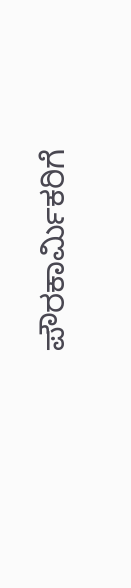ಪೌರಕಾರ್ಮಿಕರಿಗೆ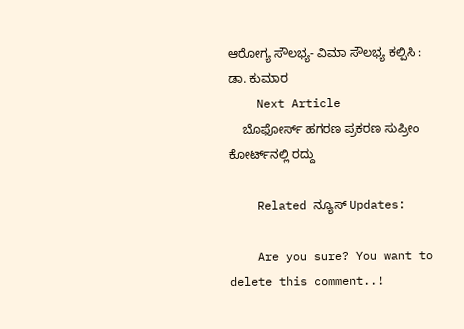ಆರೋಗ್ಯ ಸೌಲಭ್ಯ- ವಿಮಾ ಸೌಲಭ್ಯ ಕಲ್ಪಿಸಿ : ಡಾ. ಕುಮಾರ
    Next Article
    ಬೊಫೋರ್ಸ್ ಹಗರಣ ಪ್ರಕರಣ ಸುಪ್ರೀಂ ಕೋರ್ಟ್‌ನಲ್ಲಿ ರದ್ದು

    Related ನ್ಯೂಸ್ Updates:

    Are you sure? You want to delete this comment..!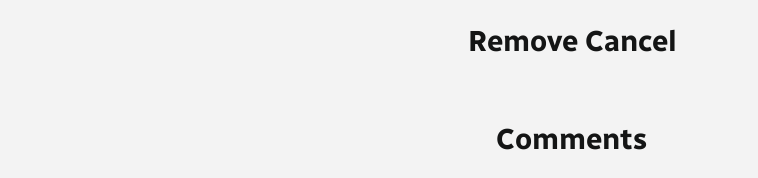Remove Cancel

    Comments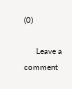(0)

      Leave a comment